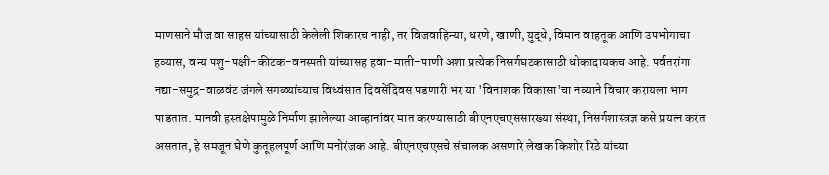माणसाने मौज वा साहस यांच्यासाठी केलेली शिकारच नाही, तर विजवाहिन्या, धरणे, खाणी, युद्धे, विमान वाहतूक आणि उपभोगाचा हव्यास, वन्य पशु-पक्षी-कीटक-वनस्पती यांच्यासह हवा-माती-पाणी अशा प्रत्येक निसर्गघटकासाठी धोकादायकच आहे. पर्वतरांगा नद्या-समुद्र-वाळवंट जंगले सगळ्यांच्याच विध्वंसात दिवसेंदिवस पडणारी भर या 'विनाशक विकासा'चा नव्याने विचार करायला भाग पाडतात. मानवी हस्तक्षेपामुळे निर्माण झालेल्या आव्हानांवर मात करण्यासाठी बीएनएचएससारख्या संस्था, निसर्गशास्त्रज्ञ कसे प्रयत्न करत असतात, हे समजून घेणे कुतूहलपूर्ण आणि मनोरंजक आहे. बीएनएचएसचे संचालक असणारे लेखक किशोर रिठे यांच्या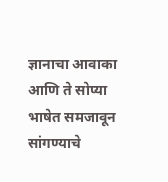ज्ञानाचा आवाका आणि ते सोप्या भाषेत समजावून सांगण्याचे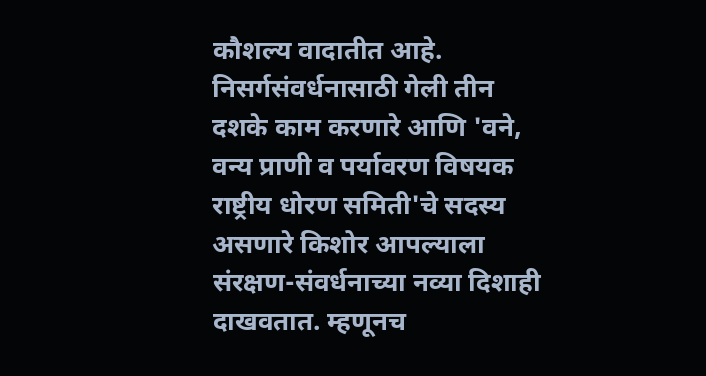कौशल्य वादातीत आहे. निसर्गसंवर्धनासाठी गेली तीन दशके काम करणारे आणि 'वने, वन्य प्राणी व पर्यावरण विषयक राष्ट्रीय धोरण समिती'चे सदस्य असणारे किशोर आपल्याला संरक्षण-संवर्धनाच्या नव्या दिशाही दाखवतात. म्हणूनच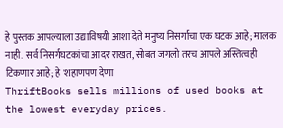हे पुस्तक आपल्याला उद्याविषयी आशा देते मनुष्य निसर्गाचा एक घटक आहे; मालक नाही. सर्व निसर्गघटकांचा आदर राखत, सोबत जगलो तरच आपले अस्तित्वही टिकणार आहे; हे 'शहाणपण देणा
ThriftBooks sells millions of used books at the lowest everyday prices.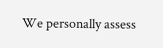We personally assess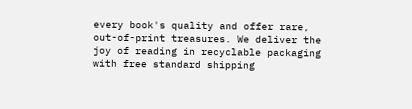every book's quality and offer rare, out-of-print treasures. We deliver the joy of reading in recyclable packaging with free standard shipping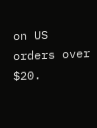on US orders over $20.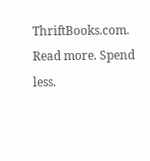ThriftBooks.com. Read more. Spend less.